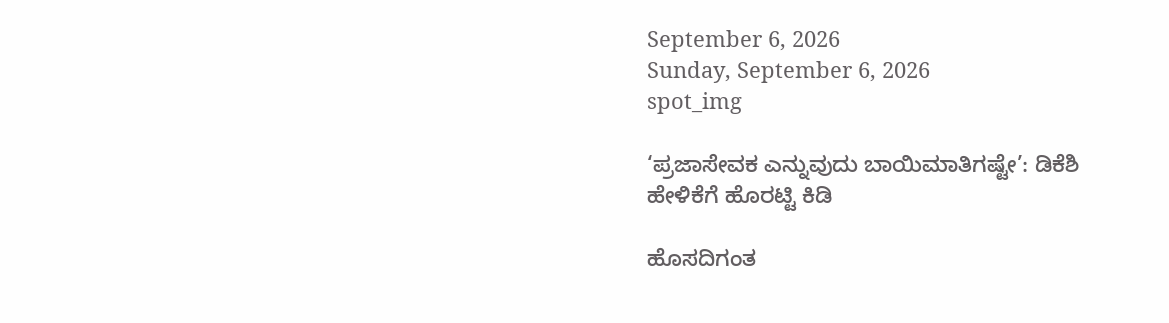September 6, 2026
Sunday, September 6, 2026
spot_img

‘ಪ್ರಜಾಸೇವಕ ಎನ್ನುವುದು ಬಾಯಿಮಾತಿಗಷ್ಟೇ’: ಡಿಕೆಶಿ ಹೇಳಿಕೆಗೆ ಹೊರಟ್ಟಿ ಕಿಡಿ

ಹೊಸದಿಗಂತ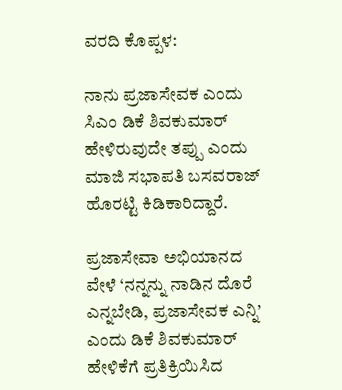ವರದಿ ಕೊಪ್ಪಳ:

ನಾನು ಪ್ರಜಾಸೇವಕ ಎಂದು ಸಿಎಂ ಡಿಕೆ ಶಿವಕುಮಾರ್ ಹೇಳಿರುವುದೇ ತಪ್ಪು ಎಂದು ಮಾಜಿ ಸಭಾಪತಿ ಬಸವರಾಜ್ ಹೊರಟ್ಟಿ ಕಿಡಿಕಾರಿದ್ದಾರೆ.

ಪ್ರಜಾಸೇವಾ ಅಭಿಯಾನದ ವೇಳೆ ‘ನನ್ನನ್ನು ನಾಡಿನ ದೊರೆ ಎನ್ನಬೇಡಿ, ಪ್ರಜಾಸೇವಕ ಎನ್ನಿ’ ಎಂದು ಡಿಕೆ ಶಿವಕುಮಾರ್ ಹೇಳಿಕೆಗೆ ಪ್ರತಿಕ್ರಿಯಿಸಿದ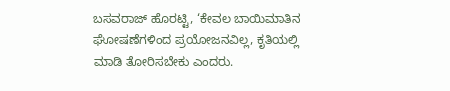ಬಸವರಾಜ್ ಹೊರಟ್ಟಿ, ‘ಕೇವಲ ಬಾಯಿಮಾತಿನ ಘೋಷಣೆಗಳಿಂದ ಪ್ರಯೋಜನವಿಲ್ಲ, ಕೃತಿಯಲ್ಲಿ ಮಾಡಿ ತೋರಿಸಬೇಕು ಎಂದರು.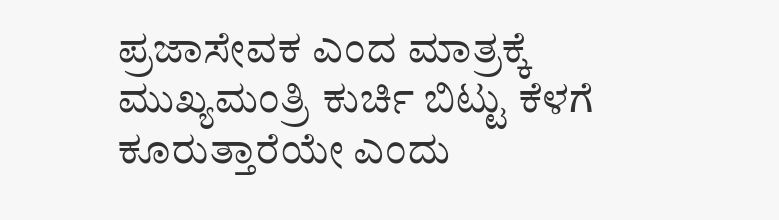ಪ್ರಜಾಸೇವಕ ಎಂದ ಮಾತ್ರಕ್ಕೆ ಮುಖ್ಯಮಂತ್ರಿ ಕುರ್ಚಿ ಬಿಟ್ಟು ಕೆಳಗೆ ಕೂರುತ್ತಾರೆಯೇ ಎಂದು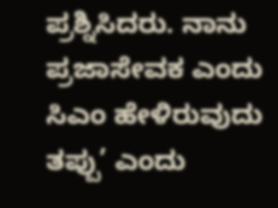ಪ್ರಶ್ನಿಸಿದರು. ನಾನು ಪ್ರಜಾಸೇವಕ ಎಂದು ಸಿಎಂ ಹೇಳಿರುವುದು ತಪ್ಪು’ ಎಂದು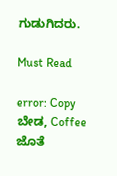ಗುಡುಗಿದರು.

Must Read

error: Copy ಬೇಡ, Coffee ಜೊತೆ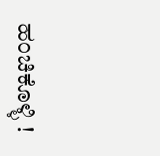ಹಂಚಿಕೊಳ್ಳಿ !